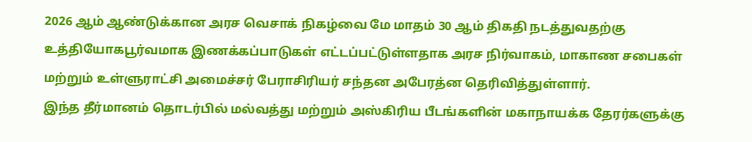2026 ஆம் ஆண்டுக்கான அரச வெசாக் நிகழ்வை மே மாதம் 30 ஆம் திகதி நடத்துவதற்கு உத்தியோகபூர்வமாக இணக்கப்பாடுகள் எட்டப்பட்டுள்ளதாக அரச நிர்வாகம், மாகாண சபைகள் மற்றும் உள்ளுராட்சி அமைச்சர் பேராசிரியர் சந்தன அபேரத்ன தெரிவித்துள்ளார்.
இந்த தீர்மானம் தொடர்பில் மல்வத்து மற்றும் அஸ்கிரிய பீடங்களின் மகாநாயக்க தேரர்களுக்கு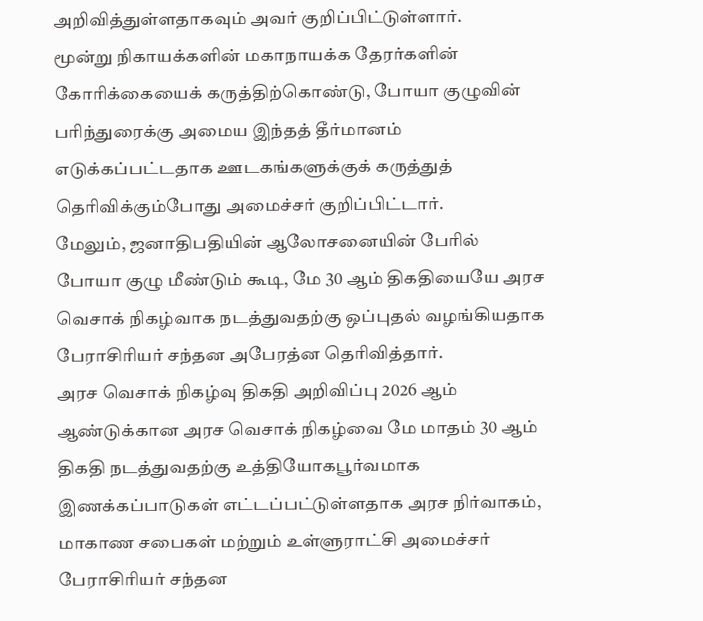அறிவித்துள்ளதாகவும் அவர் குறிப்பிட்டுள்ளார்.
மூன்று நிகாயக்களின் மகாநாயக்க தேரர்களின் கோரிக்கையைக் கருத்திற்கொண்டு, போயா குழுவின் பரிந்துரைக்கு அமைய இந்தத் தீர்மானம் எடுக்கப்பட்டதாக ஊடகங்களுக்குக் கருத்துத் தெரிவிக்கும்போது அமைச்சர் குறிப்பிட்டார்.
மேலும், ஜனாதிபதியின் ஆலோசனையின் பேரில் போயா குழு மீண்டும் கூடி, மே 30 ஆம் திகதியையே அரச வெசாக் நிகழ்வாக நடத்துவதற்கு ஒப்புதல் வழங்கியதாக பேராசிரியர் சந்தன அபேரத்ன தெரிவித்தார்.
அரச வெசாக் நிகழ்வு திகதி அறிவிப்பு 2026 ஆம் ஆண்டுக்கான அரச வெசாக் நிகழ்வை மே மாதம் 30 ஆம் திகதி நடத்துவதற்கு உத்தியோகபூர்வமாக இணக்கப்பாடுகள் எட்டப்பட்டுள்ளதாக அரச நிர்வாகம், மாகாண சபைகள் மற்றும் உள்ளுராட்சி அமைச்சர் பேராசிரியர் சந்தன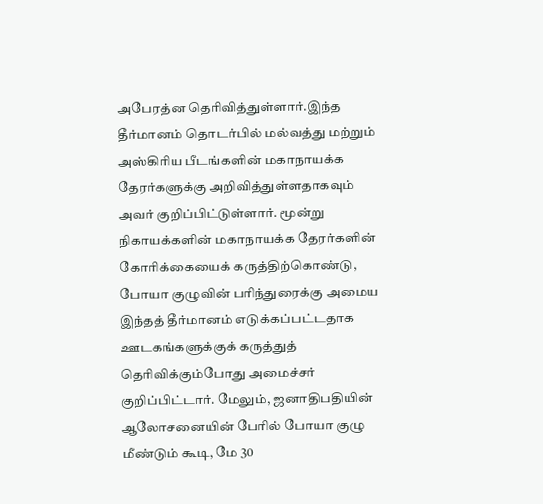அபேரத்ன தெரிவித்துள்ளார்.இந்த தீர்மானம் தொடர்பில் மல்வத்து மற்றும் அஸ்கிரிய பீடங்களின் மகாநாயக்க தேரர்களுக்கு அறிவித்துள்ளதாகவும் அவர் குறிப்பிட்டுள்ளார். மூன்று நிகாயக்களின் மகாநாயக்க தேரர்களின் கோரிக்கையைக் கருத்திற்கொண்டு, போயா குழுவின் பரிந்துரைக்கு அமைய இந்தத் தீர்மானம் எடுக்கப்பட்டதாக ஊடகங்களுக்குக் கருத்துத் தெரிவிக்கும்போது அமைச்சர் குறிப்பிட்டார். மேலும், ஜனாதிபதியின் ஆலோசனையின் பேரில் போயா குழு மீண்டும் கூடி, மே 30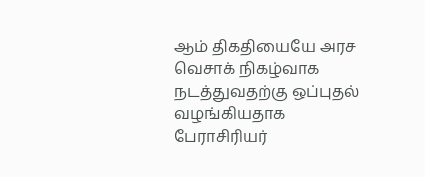ஆம் திகதியையே அரச வெசாக் நிகழ்வாக நடத்துவதற்கு ஒப்புதல் வழங்கியதாக பேராசிரியர்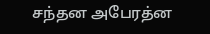சந்தன அபேரத்ன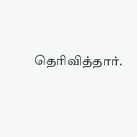தெரிவித்தார்.